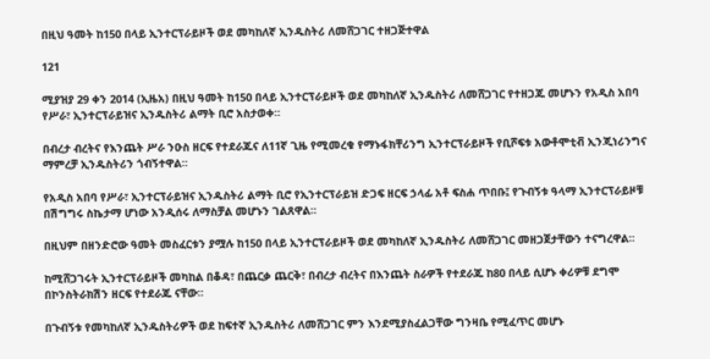በዚህ ዓመት ከ150 በላይ ኢንተርፕራይዞች ወደ መካከለኛ ኢንዱስትሪ ለመሸጋገር ተዘጋጅተዋል

121

ሚያዝያ 29 ቀን 2014 (ኢዜአ) በዚህ ዓመት ከ150 በላይ ኢንተርፕራይዞች ወደ መካከለኛ ኢንዱስትሪ ለመሸጋገር የተዘጋጁ መሆኑን የአዲስ አበባ የሥራ፣ ኢንተርፕራይዝና ኢንዱስትሪ ልማት ቢሮ አስታወቀ።

በብረታ ብረትና የእንጨት ሥራ ንዑስ ዘርፍ የተደራጁና ለ11ኛ ጊዜ የሚመረቁ የማኑፋክቸሪንግ ኢንተርፕራይዞች የቢሾፍቱ አውቶሞቲቭ ኢንጂነሪንግና ማምረቻ ኢንዱስትሪን ጎብኝተዋል።

የአዲስ አበባ የሥራ፣ ኢንተርፕራይዝና ኢንዱስትሪ ልማት ቢሮ የኢንተርፕራይዝ ድጋፍ ዘርፍ ኃላፊ አቶ ፍስሐ ጥበቡ፤ የጉብኝቱ ዓላማ ኢንተርፕራይዞቹ በሽግግሩ ስኬታማ ሆነው አንዲሰሩ ለማስቻል መሆኑን ገልጸዋል።

በዚህም በዘንድሮው ዓመት መስፈርቱን ያሟሉ ከ150 በላይ ኢንተርፕራይዞች ወደ መካከለኛ ኢንዱስትሪ ለመሸጋገር መዘጋጀታቸውን ተናግረዋል።

ከሚሸጋገሩት ኢንተርፕራይዞች መካከል በቆዳ፣ በጨርቃ ጨርቅ፣ በብረታ ብረትና በእንጨት ስራዎች የተደራጁ ከ80 በላይ ሲሆኑ ቀሪዎቹ ደግሞ በኮንስትራክሽን ዘርፍ የተደራጁ ናቸው።

በጉብኝቱ የመካከለኛ ኢንዱስትሪዎች ወደ ከፍተኛ ኢንዱስትሪ ለመሸጋገር ምን እንደሚያስፈልጋቸው ግንዛቤ የሚፈጥር መሆኑ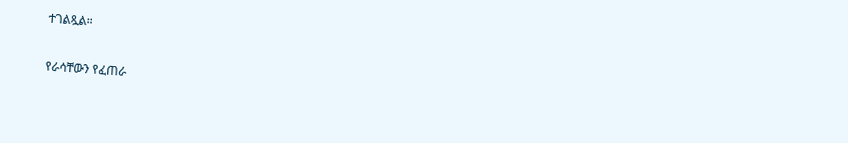ተገልጿል።

የራሳቸውን የፈጠራ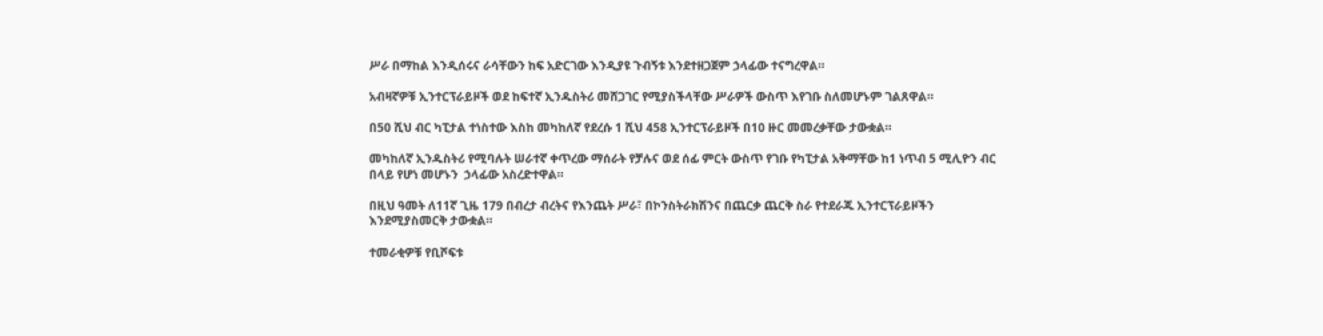ሥራ በማከል እንዲሰሩና ራሳቸውን ከፍ አድርገው እንዲያዩ ጉብኝቱ እንደተዘጋጀም ኃላፊው ተናግረዋል።

አብዛኛዎቹ ኢንተርፕራይዞች ወደ ከፍተኛ ኢንዱስትሪ መሸጋገር የሚያስችላቸው ሥራዎች ውስጥ እየገቡ ስለመሆኑም ገልጸዋል።

በ50 ሺህ ብር ካፒታል ተነስተው እስከ መካከለኛ የደረሱ 1 ሺህ 458 ኢንተርፕራይዞች በ10 ዙር መመረቃቸው ታውቋል።

መካከለኛ ኢንዱስትሪ የሚባሉት ሠራተኛ ቀጥረው ማሰራት የቻሉና ወደ ሰፊ ምርት ውስጥ የገቡ የካፒታል አቅማቸው ከ1 ነጥብ 5 ሚሊዮን ብር በላይ የሆነ መሆኑን  ኃላፊው አስረድተዋል።

በዚህ ዓመት ለ11ኛ ጊዜ 179 በብረታ ብረትና የእንጨት ሥራ፣ በኮንስትራክሽንና በጨርቃ ጨርቅ ስራ የተደራጁ ኢንተርፕራይዞችን እንደሚያስመርቅ ታውቋል።

ተመራቂዎቹ የቢሾፍቱ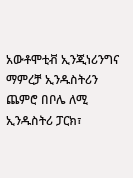አውቶሞቲቭ ኢንጂነሪንግና ማምረቻ ኢንዱስትሪን ጨምሮ በቦሌ ለሚ ኢንዱስትሪ ፓርክ፣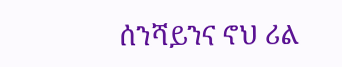ሰንሻይንና ኖህ ሪል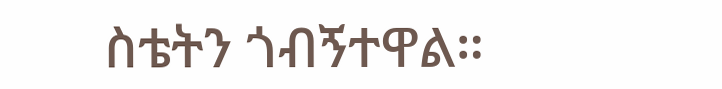ስቴትን ጎብኝተዋል።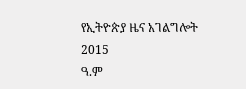የኢትዮጵያ ዜና አገልግሎት
2015
ዓ.ም